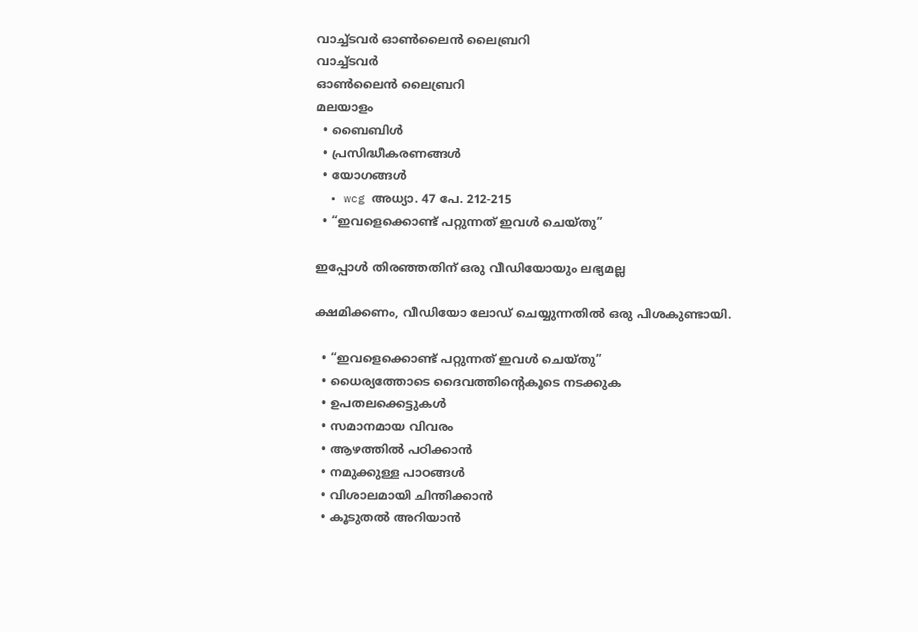വാച്ച്ടവര്‍ ഓണ്‍ലൈന്‍ ലൈബ്രറി
വാച്ച്ടവര്‍
ഓണ്‍ലൈന്‍ ലൈബ്രറി
മലയാളം
  • ബൈബിൾ
  • പ്രസിദ്ധീകരണങ്ങൾ
  • യോഗങ്ങൾ
  • wcg അധ്യാ. 47 പേ. 212-215
  • “ഇവളെക്കൊണ്ട്‌ പറ്റുന്നത്‌ ഇവൾ ചെയ്‌തു”

ഇപ്പോൾ തിരഞ്ഞതിന് ഒരു വീഡിയോയും ലഭ്യമല്ല

ക്ഷമിക്കണം, വീഡിയോ ലോഡ് ചെയ്യുന്നതിൽ ഒരു പിശകുണ്ടായി.

  • “ഇവളെക്കൊണ്ട്‌ പറ്റുന്നത്‌ ഇവൾ ചെയ്‌തു”
  • ധൈര്യത്തോടെ ദൈവത്തിന്റെകൂടെ നടക്കുക
  • ഉപതലക്കെട്ടുകള്‍
  • സമാനമായ വിവരം
  • ആഴത്തിൽ പഠിക്കാൻ
  • നമുക്കുള്ള പാഠങ്ങൾ
  • വിശാലമായി ചിന്തിക്കാൻ
  • കൂടുതൽ അറിയാൻ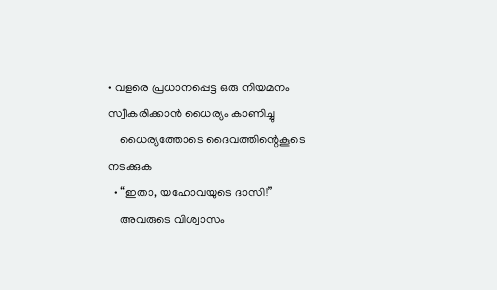• വളരെ പ്രധാനപ്പെട്ട ഒരു നിയമനം സ്വീകരിക്കാൻ ധൈര്യം കാണിച്ചു
    ധൈര്യത്തോടെ ദൈവത്തിന്റെകൂടെ നടക്കുക
  • “ഇതാ, യഹോവയുടെ ദാസി!”
    അവരുടെ വിശ്വാസം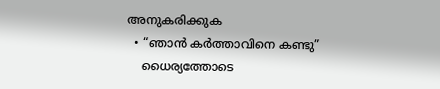അനുകരിക്കുക
  • “ഞാൻ കർത്താവിനെ കണ്ടു”
    ധൈര്യത്തോടെ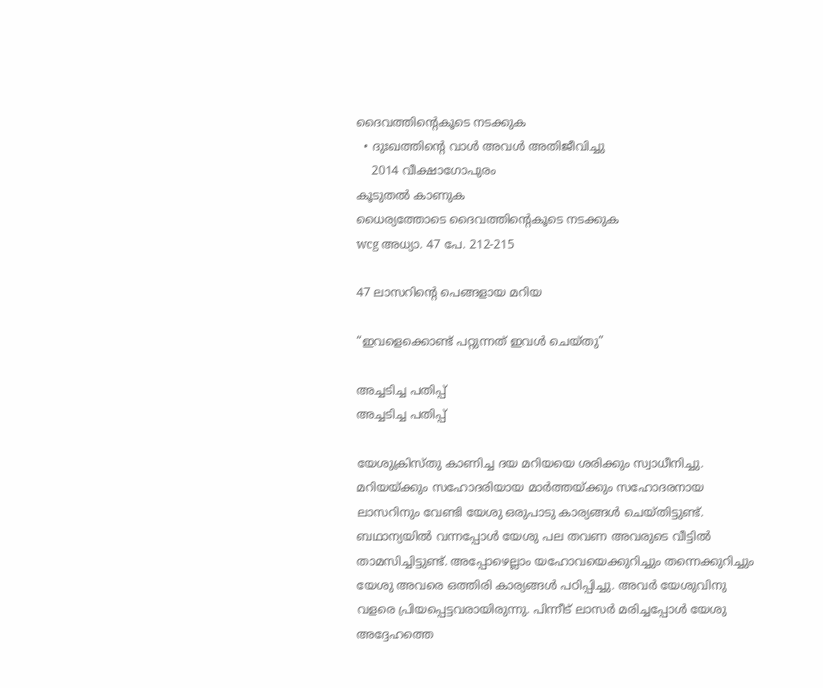ദൈവത്തിന്റെകൂടെ നടക്കുക
  • ദുഃഖത്തിന്റെ വാൾ അവൾ അതിജീവിച്ചു
    2014 വീക്ഷാഗോപുരം
കൂടുതൽ കാണുക
ധൈര്യത്തോടെ ദൈവത്തിന്റെകൂടെ നടക്കുക
wcg അധ്യാ. 47 പേ. 212-215

47 ലാസറിന്റെ പെങ്ങളായ മറിയ

“ഇവളെക്കൊണ്ട്‌ പറ്റുന്നത്‌ ഇവൾ ചെയ്‌തു”

അച്ചടിച്ച പതിപ്പ്
അച്ചടിച്ച പതിപ്പ്

യേശുക്രിസ്‌തു കാണിച്ച ദയ മറിയയെ ശരിക്കും സ്വാധീനിച്ചു. മറിയയ്‌ക്കും സഹോദരിയായ മാർത്തയ്‌ക്കും സഹോദരനായ ലാസറിനും വേണ്ടി യേശു ഒരുപാടു കാര്യങ്ങൾ ചെയ്‌തിട്ടുണ്ട്‌. ബഥാന്യയിൽ വന്നപ്പോൾ യേശു പല തവണ അവരുടെ വീട്ടിൽ താമസിച്ചിട്ടുണ്ട്‌. അപ്പോഴെല്ലാം യഹോവയെക്കുറിച്ചും തന്നെക്കുറിച്ചും യേശു അവരെ ഒത്തിരി കാര്യങ്ങൾ പഠിപ്പിച്ചു. അവർ യേശുവിനു വളരെ പ്രിയപ്പെട്ടവരായിരുന്നു. പിന്നീട്‌ ലാസർ മരിച്ചപ്പോൾ യേശു അദ്ദേഹത്തെ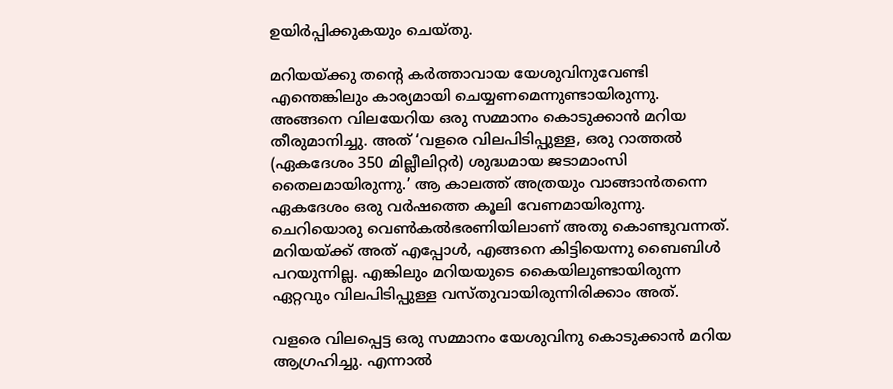ഉയിർപ്പിക്കുകയും ചെയ്‌തു.

മറിയയ്‌ക്കു തന്റെ കർത്താവായ യേശുവിനുവേണ്ടി എന്തെങ്കിലും കാര്യമായി ചെയ്യണമെന്നുണ്ടായിരുന്നു. അങ്ങനെ വിലയേറിയ ഒരു സമ്മാനം കൊടുക്കാൻ മറിയ തീരുമാനിച്ചു. അത്‌ ‘വളരെ വിലപിടിപ്പുള്ള, ഒരു റാത്തൽ (ഏകദേശം 350 മില്ലീലിറ്റർ) ശുദ്ധമായ ജടാമാംസി തൈലമായിരുന്നു.’ ആ കാലത്ത്‌ അത്രയും വാങ്ങാൻതന്നെ ഏകദേശം ഒരു വർഷത്തെ കൂലി വേണമായിരുന്നു. ചെറിയൊരു വെൺകൽഭരണിയിലാണ്‌ അതു കൊണ്ടുവന്നത്‌. മറിയയ്‌ക്ക്‌ അത്‌ എപ്പോൾ, എങ്ങനെ കിട്ടിയെന്നു ബൈബിൾ പറയുന്നില്ല. എങ്കിലും മറിയയുടെ കൈയിലുണ്ടായിരുന്ന ഏറ്റവും വിലപിടിപ്പുള്ള വസ്‌തുവായിരുന്നിരിക്കാം അത്‌.

വളരെ വിലപ്പെട്ട ഒരു സമ്മാനം യേശുവിനു കൊടുക്കാൻ മറിയ ആഗ്രഹിച്ചു. എന്നാൽ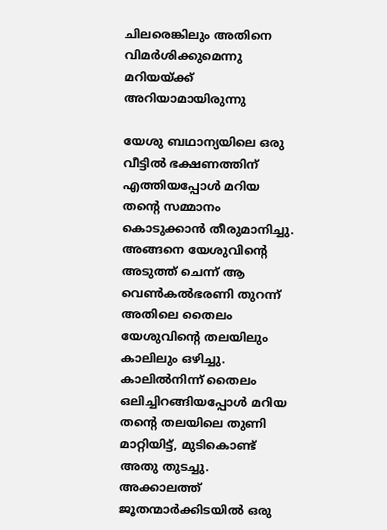ചിലരെങ്കിലും അതിനെ വിമർശിക്കുമെന്നു മറിയയ്‌ക്ക്‌ അറിയാമായിരുന്നു

യേശു ബഥാന്യയിലെ ഒരു വീട്ടിൽ ഭക്ഷണത്തിന്‌ എത്തിയപ്പോൾ മറിയ തന്റെ സമ്മാനം കൊടുക്കാൻ തീരുമാനിച്ചു. അങ്ങനെ യേശുവിന്റെ അടുത്ത്‌ ചെന്ന്‌ ആ വെൺകൽഭരണി തുറന്ന്‌ അതിലെ തൈലം യേശുവിന്റെ തലയിലും കാലിലും ഒഴിച്ചു. കാലിൽനിന്ന്‌ തൈലം ഒലിച്ചിറങ്ങിയപ്പോൾ മറിയ തന്റെ തലയിലെ തുണി മാറ്റിയിട്ട്‌, മുടികൊണ്ട്‌ അതു തുടച്ചു. അക്കാലത്ത്‌ ജൂതന്മാർക്കിടയിൽ ഒരു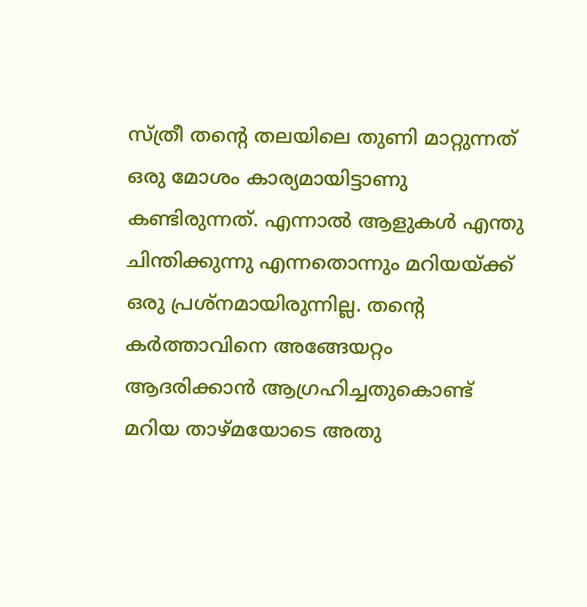സ്‌ത്രീ തന്റെ തലയിലെ തുണി മാറ്റുന്നത്‌ ഒരു മോശം കാര്യമായിട്ടാണു കണ്ടിരുന്നത്‌. എന്നാൽ ആളുകൾ എന്തു ചിന്തിക്കുന്നു എന്നതൊന്നും മറിയയ്‌ക്ക്‌ ഒരു പ്രശ്‌നമായിരുന്നില്ല. തന്റെ കർത്താവിനെ അങ്ങേയറ്റം ആദരിക്കാൻ ആഗ്രഹിച്ചതുകൊണ്ട്‌ മറിയ താഴ്‌മയോടെ അതു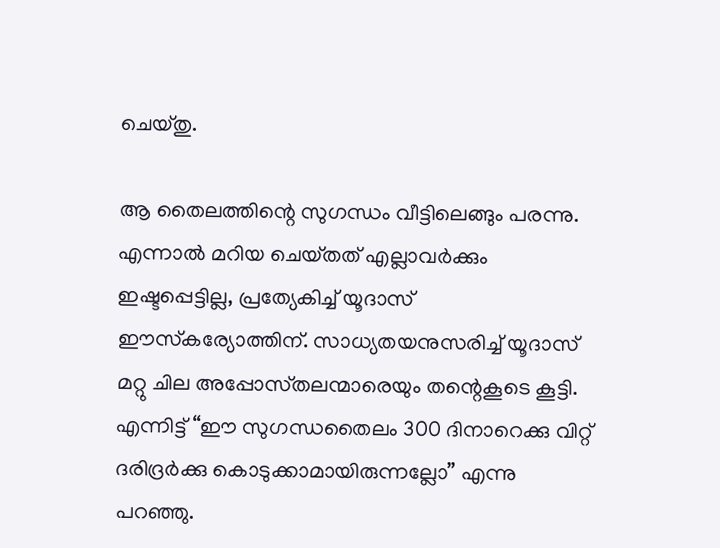ചെയ്‌തു.

ആ തൈലത്തിന്റെ സുഗന്ധം വീട്ടിലെങ്ങും പരന്നു. എന്നാൽ മറിയ ചെയ്‌തത്‌ എല്ലാവർക്കും ഇഷ്ടപ്പെട്ടില്ല, പ്രത്യേകിച്ച്‌ യൂദാസ്‌ ഈസ്‌കര്യോത്തിന്‌. സാധ്യതയനുസരിച്ച്‌ യൂദാസ്‌ മറ്റു ചില അപ്പോസ്‌തലന്മാരെയും തന്റെകൂടെ കൂട്ടി. എന്നിട്ട്‌ “ഈ സുഗന്ധതൈലം 300 ദിനാറെക്കു വിറ്റ്‌ ദരിദ്രർക്കു കൊടുക്കാമായിരുന്നല്ലോ” എന്നു പറഞ്ഞു.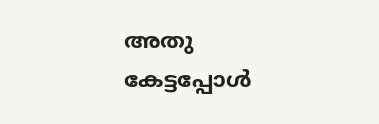അതു കേട്ടപ്പോൾ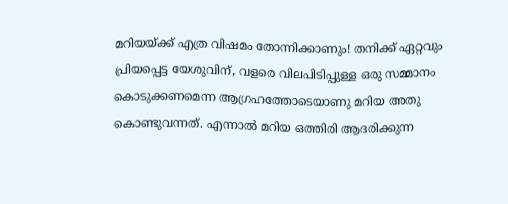മറിയയ്‌ക്ക്‌ എത്ര വിഷമം തോന്നിക്കാണും! തനിക്ക്‌ ഏറ്റവും പ്രിയപ്പെട്ട യേശുവിന്‌, വളരെ വിലപിടിപ്പുള്ള ഒരു സമ്മാനം കൊടുക്കണമെന്ന ആഗ്രഹത്തോടെയാണു മറിയ അതു കൊണ്ടുവന്നത്‌. എന്നാൽ മറിയ ഒത്തിരി ആദരിക്കുന്ന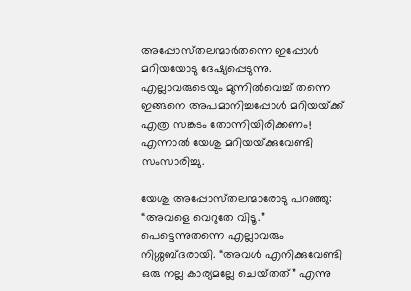അപ്പോസ്‌തലന്മാർതന്നെ ഇപ്പോൾ മറിയയോടു ദേഷ്യപ്പെടുന്നു. എല്ലാവരുടെയും മുന്നിൽവെച്ച്‌ തന്നെ ഇങ്ങനെ അപമാനിച്ചപ്പോൾ മറിയയ്‌ക്ക്‌ എത്ര സങ്കടം തോന്നിയിരിക്കണം! എന്നാൽ യേശു മറിയയ്‌ക്കുവേണ്ടി സംസാരിച്ചു.

യേശു അപ്പോസ്‌തലന്മാരോടു പറഞ്ഞു: “അവളെ വെറുതേ വിടൂ.” പെട്ടെന്നുതന്നെ എല്ലാവരും നിശ്ശബ്ദരായി. “അവൾ എനിക്കുവേണ്ടി ഒരു നല്ല കാര്യമല്ലേ ചെയ്‌തത്‌” എന്നു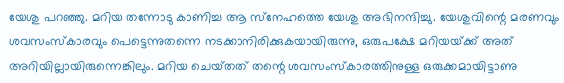യേശു പറഞ്ഞു. മറിയ തന്നോടു കാണിച്ച ആ സ്‌നേഹത്തെ യേശു അഭിനന്ദിച്ചു. യേശുവിന്റെ മരണവും ശവസംസ്‌കാരവും പെട്ടെന്നുതന്നെ നടക്കാനിരിക്കുകയായിരുന്നു, ഒരുപക്ഷേ മറിയയ്‌ക്ക്‌ അത്‌ അറിയില്ലായിരുന്നെങ്കിലും. മറിയ ചെയ്‌തത്‌ തന്റെ ശവസംസ്‌കാരത്തിനുള്ള ഒരുക്കമായിട്ടാണു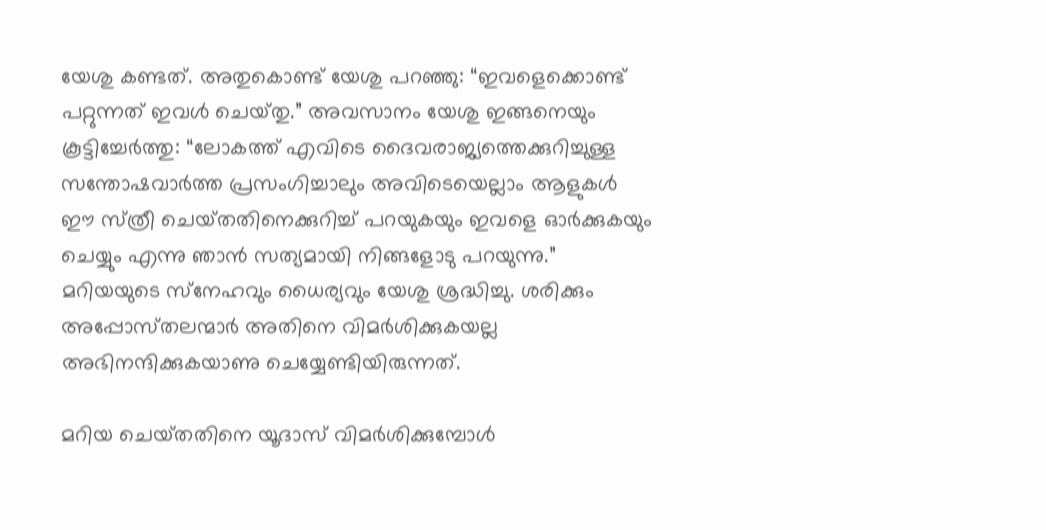യേശു കണ്ടത്‌. അതുകൊണ്ട്‌ യേശു പറഞ്ഞു: “ഇവളെക്കൊണ്ട്‌ പറ്റുന്നത്‌ ഇവൾ ചെയ്‌തു.” അവസാനം യേശു ഇങ്ങനെയും കൂട്ടിച്ചേർത്തു: “ലോകത്ത്‌ എവിടെ ദൈവരാജ്യത്തെക്കുറിച്ചുള്ള സന്തോഷവാർത്ത പ്രസംഗിച്ചാലും അവിടെയെല്ലാം ആളുകൾ ഈ സ്‌ത്രീ ചെയ്‌തതിനെക്കുറിച്ച്‌ പറയുകയും ഇവളെ ഓർക്കുകയും ചെയ്യും എന്നു ഞാൻ സത്യമായി നിങ്ങളോടു പറയുന്നു.” മറിയയുടെ സ്‌നേഹവും ധൈര്യവും യേശു ശ്രദ്ധിച്ചു. ശരിക്കും അപ്പോസ്‌തലന്മാർ അതിനെ വിമർശിക്കുകയല്ല അഭിനന്ദിക്കുകയാണു ചെയ്യേണ്ടിയിരുന്നത്‌.

മറിയ ചെയ്‌തതിനെ യൂദാസ്‌ വിമർശിക്കുമ്പോൾ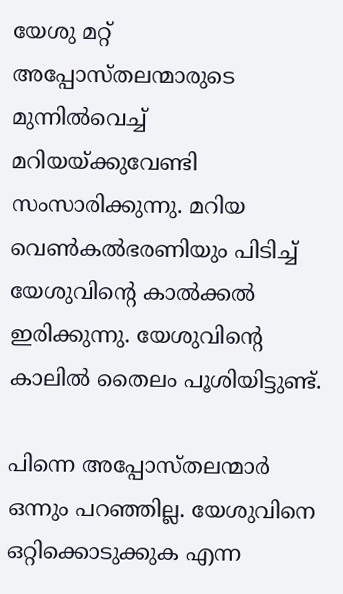യേശു മറ്റ്‌ അപ്പോസ്‌തലന്മാരുടെ മുന്നിൽവെച്ച്‌ മറിയയ്‌ക്കുവേണ്ടി സംസാരിക്കുന്നു. മറിയ വെൺകൽഭരണിയും പിടിച്ച്‌ യേശുവിന്റെ കാൽക്കൽ ഇരിക്കുന്നു. യേശുവിന്റെ കാലിൽ തൈലം പൂശിയിട്ടുണ്ട്‌.

പിന്നെ അപ്പോസ്‌തലന്മാർ ഒന്നും പറഞ്ഞില്ല. യേശുവിനെ ഒറ്റിക്കൊടുക്കുക എന്ന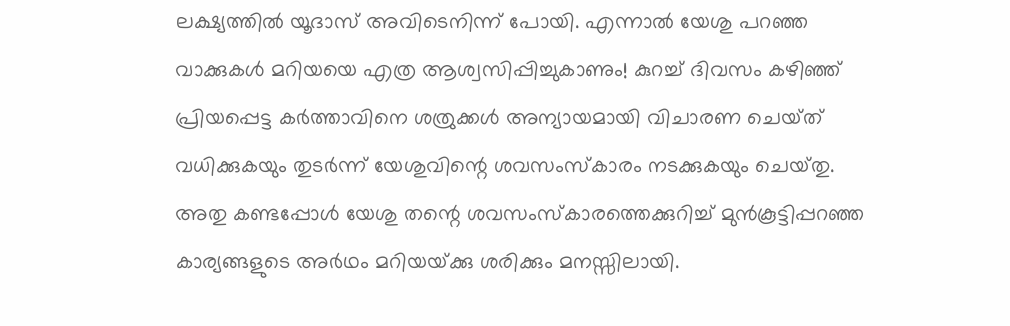ലക്ഷ്യത്തിൽ യൂദാസ്‌ അവിടെനിന്ന്‌ പോയി. എന്നാൽ യേശു പറഞ്ഞ വാക്കുകൾ മറിയയെ എത്ര ആശ്വസിപ്പിച്ചുകാണും! കുറച്ച്‌ ദിവസം കഴിഞ്ഞ്‌ പ്രിയപ്പെട്ട കർത്താവിനെ ശത്രുക്കൾ അന്യായമായി വിചാരണ ചെയ്‌ത്‌ വധിക്കുകയും തുടർന്ന്‌ യേശുവിന്റെ ശവസംസ്‌കാരം നടക്കുകയും ചെയ്‌തു. അതു കണ്ടപ്പോൾ യേശു തന്റെ ശവസംസ്‌കാരത്തെക്കുറിച്ച്‌ മുൻകൂട്ടിപ്പറഞ്ഞ കാര്യങ്ങളുടെ അർഥം മറിയയ്‌ക്കു ശരിക്കും മനസ്സിലായി.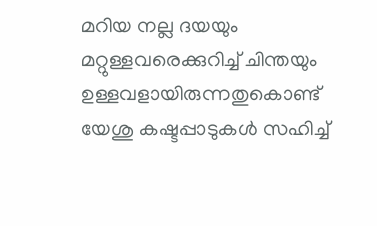മറിയ നല്ല ദയയും മറ്റുള്ളവരെക്കുറിച്ച്‌ ചിന്തയും ഉള്ളവളായിരുന്നതുകൊണ്ട്‌ യേശു കഷ്ടപ്പാടുകൾ സഹിച്ച്‌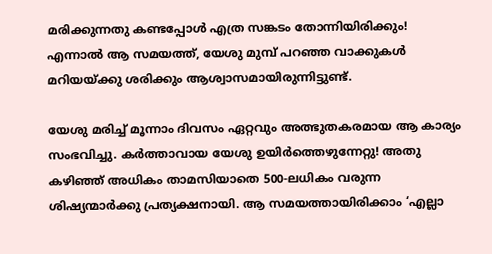മരിക്കുന്നതു കണ്ടപ്പോൾ എത്ര സങ്കടം തോന്നിയിരിക്കും! എന്നാൽ ആ സമയത്ത്‌, യേശു മുമ്പ്‌ പറഞ്ഞ വാക്കുകൾ മറിയയ്‌ക്കു ശരിക്കും ആശ്വാസമായിരുന്നിട്ടുണ്ട്‌.

യേശു മരിച്ച്‌ മൂന്നാം ദിവസം ഏറ്റവും അത്ഭുതകരമായ ആ കാര്യം സംഭവിച്ചു. കർത്താവായ യേശു ഉയിർത്തെഴുന്നേറ്റു! അതു കഴിഞ്ഞ്‌ അധികം താമസിയാതെ 500-ലധികം വരുന്ന ശിഷ്യന്മാർക്കു പ്രത്യക്ഷനായി. ആ സമയത്തായിരിക്കാം ‘എല്ലാ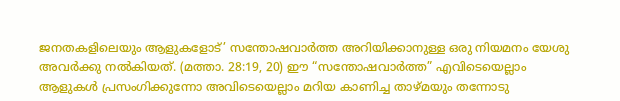ജനതകളിലെയും ആളുകളോട്‌’ സന്തോഷവാർത്ത അറിയിക്കാനുള്ള ഒരു നിയമനം യേശു അവർക്കു നൽകിയത്‌. (മത്താ. 28:19, 20) ഈ “സന്തോഷവാർത്ത” എവിടെയെല്ലാം ആളുകൾ പ്രസംഗിക്കുന്നോ അവിടെയെല്ലാം മറിയ കാണിച്ച താഴ്‌മയും തന്നോടു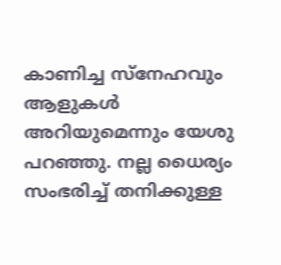കാണിച്ച സ്‌നേഹവും ആളുകൾ അറിയുമെന്നും യേശു പറഞ്ഞു. നല്ല ധൈര്യം സംഭരിച്ച്‌ തനിക്കുള്ള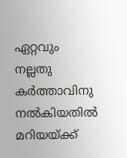ഏറ്റവും നല്ലതു കർത്താവിനു നൽകിയതിൽ മറിയയ്‌ക്ക്‌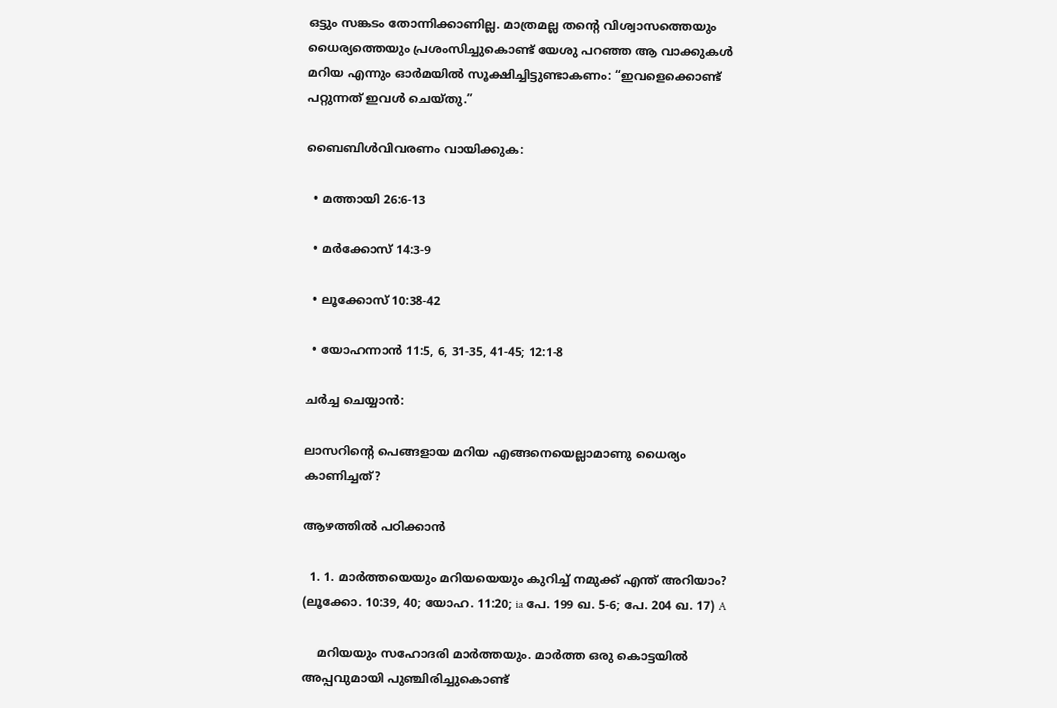ഒട്ടും സങ്കടം തോന്നിക്കാണില്ല. മാത്രമല്ല തന്റെ വിശ്വാസത്തെയും ധൈര്യത്തെയും പ്രശംസിച്ചുകൊണ്ട്‌ യേശു പറഞ്ഞ ആ വാക്കുകൾ മറിയ എന്നും ഓർമയിൽ സൂക്ഷിച്ചിട്ടുണ്ടാകണം: “ഇവളെക്കൊണ്ട്‌ പറ്റുന്നത്‌ ഇവൾ ചെയ്‌തു.”

ബൈബിൾവിവരണം വായിക്കുക:

  • മത്തായി 26:6-13

  • മർക്കോസ്‌ 14:3-9

  • ലൂക്കോസ്‌ 10:38-42

  • യോഹന്നാൻ 11:5, 6, 31-35, 41-45; 12:1-8

ചർച്ച ചെയ്യാൻ:

ലാസറിന്റെ പെങ്ങളായ മറിയ എങ്ങനെയെല്ലാമാണു ധൈര്യം കാണിച്ചത്‌?

ആഴത്തിൽ പഠിക്കാൻ

  1. 1. മാർത്തയെയും മറിയയെയും കുറിച്ച്‌ നമുക്ക്‌ എന്ത്‌ അറിയാം? (ലൂക്കോ. 10:39, 40; യോഹ. 11:20; ia പേ. 199 ഖ. 5-6; പേ. 204 ഖ. 17) A

    മറിയയും സഹോദരി മാർത്തയും. മാർത്ത ഒരു കൊട്ടയിൽ അപ്പവുമായി പുഞ്ചിരിച്ചുകൊണ്ട്‌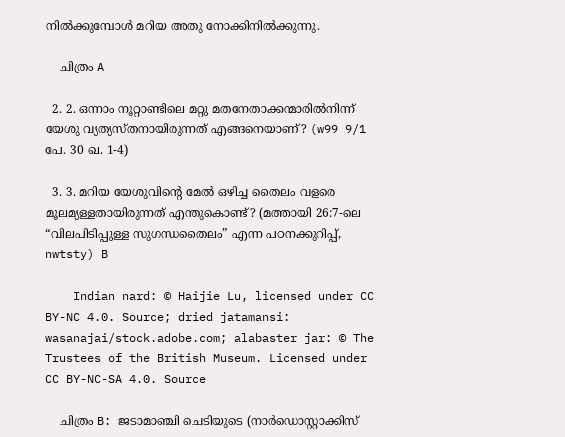നിൽക്കുമ്പോൾ മറിയ അതു നോക്കിനിൽക്കുന്നു.

    ചിത്രം A

  2. 2. ഒന്നാം നൂറ്റാണ്ടിലെ മറ്റു മതനേതാക്കന്മാരിൽനിന്ന്‌ യേശു വ്യത്യസ്‌തനായിരുന്നത്‌ എങ്ങനെയാണ്‌? (w99 9/1 പേ. 30 ഖ. 1-4)

  3. 3. മറിയ യേശുവിന്റെ മേൽ ഒഴിച്ച തൈലം വളരെ മൂലമ്യള്ളതായിരുന്നത്‌ എന്തുകൊണ്ട്‌? (മത്തായി 26:7-ലെ “വിലപിടിപ്പുള്ള സുഗന്ധതൈലം” എന്ന പഠനക്കുറിപ്പ്‌, nwtsty) B

    Indian nard: © Haijie Lu, licensed under CC BY-NC 4.0. Source; dried jatamansi: wasanajai/stock.adobe.com; alabaster jar: © The Trustees of the British Museum. Licensed under CC BY-NC-SA 4.0. Source

    ചിത്രം B: ജടാമാഞ്ചി ചെടിയുടെ (നാർഡൊസ്റ്റാക്കിസ്‌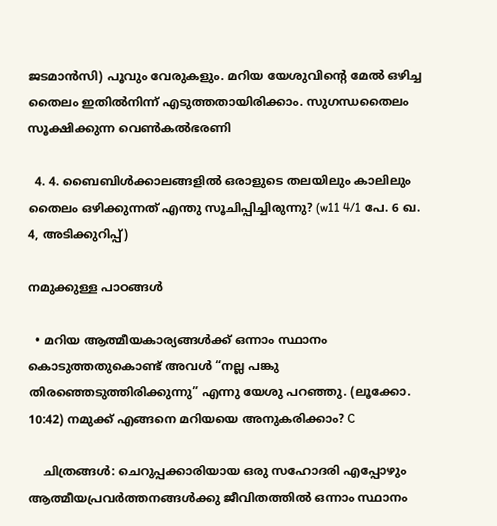ജടമാൻസി) പൂവും വേരുകളും. മറിയ യേശുവിന്റെ മേൽ ഒഴിച്ച തൈലം ഇതിൽനിന്ന്‌ എടുത്തതായിരിക്കാം. സുഗന്ധതൈലം സൂക്ഷിക്കുന്ന വെൺകൽഭരണി

  4. 4. ബൈബിൾക്കാലങ്ങളിൽ ഒരാളുടെ തലയിലും കാലിലും തൈലം ഒഴിക്കുന്നത്‌ എന്തു സൂചിപ്പിച്ചിരുന്നു? (w11 4/1 പേ. 6 ഖ. 4, അടിക്കുറിപ്പ്‌)

നമുക്കുള്ള പാഠങ്ങൾ

  • മറിയ ആത്മീയകാര്യങ്ങൾക്ക്‌ ഒന്നാം സ്ഥാനം കൊടുത്തതുകൊണ്ട്‌ അവൾ “നല്ല പങ്കു തിരഞ്ഞെടുത്തിരിക്കുന്നു” എന്നു യേശു പറഞ്ഞു. (ലൂക്കോ. 10:42) നമുക്ക്‌ എങ്ങനെ മറിയയെ അനുകരിക്കാം? C

    ചിത്രങ്ങൾ: ചെറുപ്പക്കാരിയായ ഒരു സഹോദരി എപ്പോഴും ആത്മീയപ്രവർത്തനങ്ങൾക്കു ജീവിതത്തിൽ ഒന്നാം സ്ഥാനം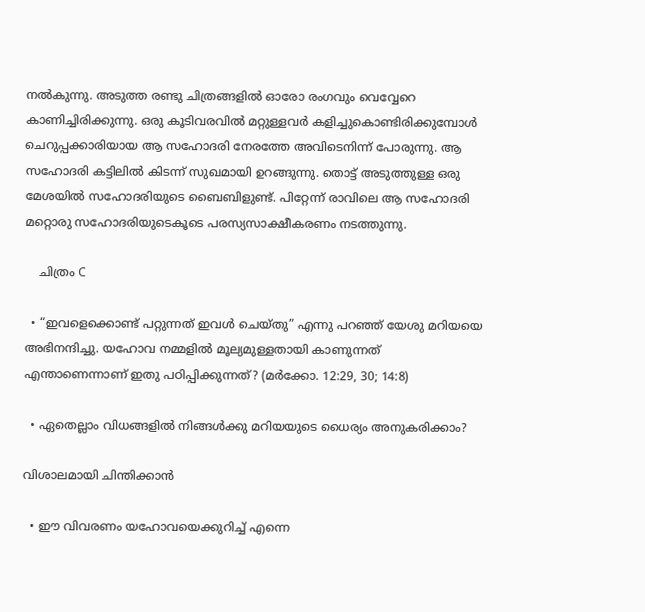നൽകുന്നു. അടുത്ത രണ്ടു ചിത്രങ്ങളിൽ ഓരോ രംഗവും വെവ്വേറെ കാണിച്ചിരിക്കുന്നു. ഒരു കൂടിവരവിൽ മറ്റുള്ളവർ കളിച്ചുകൊണ്ടിരിക്കുമ്പോൾ ചെറുപ്പക്കാരിയായ ആ സഹോദരി നേരത്തേ അവിടെനിന്ന്‌ പോരുന്നു. ആ സഹോദരി കട്ടിലിൽ കിടന്ന്‌ സുഖമായി ഉറങ്ങുന്നു. തൊട്ട്‌ അടുത്തുള്ള ഒരു മേശയിൽ സഹോദരിയുടെ ബൈബിളുണ്ട്‌. പിറ്റേന്ന്‌ രാവിലെ ആ സഹോദരി മറ്റൊരു സഹോദരിയുടെകൂടെ പരസ്യസാക്ഷീകരണം നടത്തുന്നു.

    ചിത്രം C

  • “ഇവളെക്കൊണ്ട്‌ പറ്റുന്നത്‌ ഇവൾ ചെയ്‌തു” എന്നു പറഞ്ഞ്‌ യേശു മറിയയെ അഭിനന്ദിച്ചു. യഹോവ നമ്മളിൽ മൂല്യമുള്ളതായി കാണുന്നത്‌ എന്താണെന്നാണ്‌ ഇതു പഠിപ്പിക്കുന്നത്‌? (മർക്കോ. 12:29, 30; 14:8)

  • ഏതെല്ലാം വിധങ്ങളിൽ നിങ്ങൾക്കു മറിയയുടെ ധൈര്യം അനുകരിക്കാം?

വിശാലമായി ചിന്തിക്കാൻ

  • ഈ വിവരണം യഹോവയെക്കുറിച്ച്‌ എന്നെ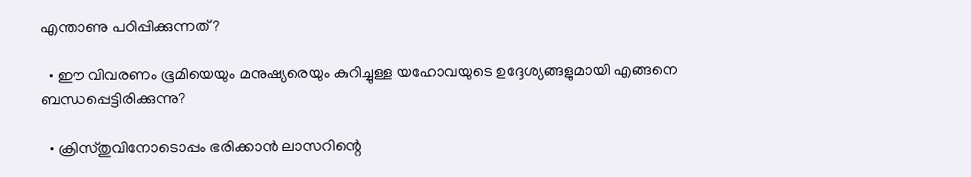എന്താണു പഠിപ്പിക്കുന്നത്‌?

  • ഈ വിവരണം ഭൂമിയെയും മനുഷ്യരെയും കുറിച്ചുള്ള യഹോവയുടെ ഉദ്ദേശ്യങ്ങളുമായി എങ്ങനെ ബന്ധപ്പെട്ടിരിക്കുന്നു?

  • ക്രിസ്‌തുവിനോടൊപ്പം ഭരിക്കാൻ ലാസറിന്റെ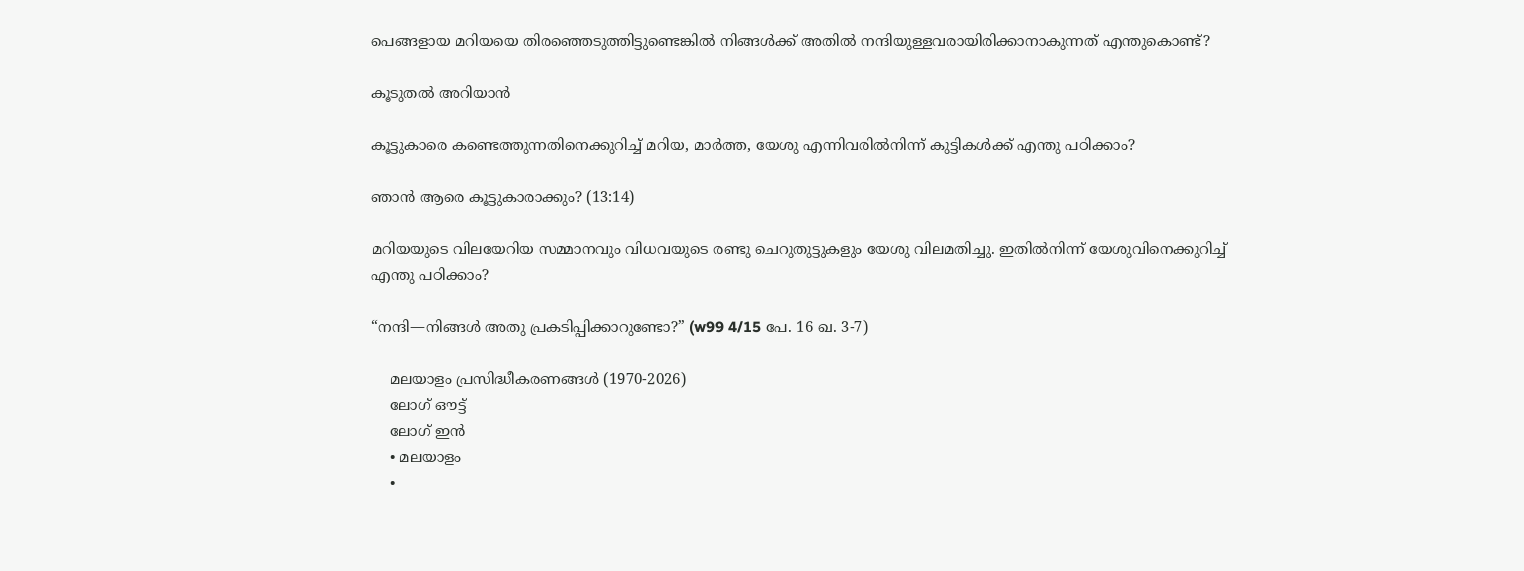പെങ്ങളായ മറിയയെ തിരഞ്ഞെടുത്തിട്ടുണ്ടെങ്കിൽ നിങ്ങൾക്ക്‌ അതിൽ നന്ദിയുള്ളവരായിരിക്കാനാകുന്നത്‌ എന്തുകൊണ്ട്‌?

കൂടുതൽ അറിയാൻ

കൂട്ടുകാരെ കണ്ടെത്തുന്നതിനെക്കുറിച്ച്‌ മറിയ, മാർത്ത, യേശു എന്നിവരിൽനിന്ന്‌ കുട്ടികൾക്ക്‌ എന്തു പഠിക്കാം?

ഞാൻ ആരെ കൂട്ടുകാരാക്കും? (13:14)

മറിയയുടെ വിലയേറിയ സമ്മാനവും വിധവയുടെ രണ്ടു ചെറുതുട്ടുകളും യേശു വിലമതിച്ചു. ഇതിൽനിന്ന്‌ യേശുവിനെക്കുറിച്ച്‌ എന്തു പഠിക്കാം?

“നന്ദി—നിങ്ങൾ അതു പ്രകടിപ്പിക്കാറുണ്ടോ?” (w99 4/15 പേ. 16 ഖ. 3-7)

    മലയാളം പ്രസിദ്ധീകരണങ്ങൾ (1970-2026)
    ലോഗ് ഔട്ട്
    ലോഗ് ഇൻ
    • മലയാളം
    •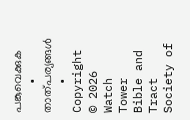പങ്കുവെക്കുക
    • താത്പര്യങ്ങൾ
    • Copyright © 2026 Watch Tower Bible and Tract Society of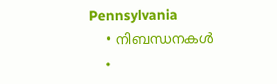Pennsylvania
    • നിബന്ധനകള്‍
    •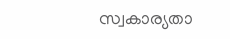സ്വകാര്യതാ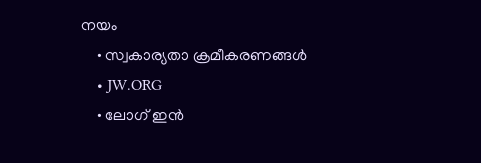നയം
    • സ്വകാര്യതാ ക്രമീകരണങ്ങൾ
    • JW.ORG
    • ലോഗ് ഇൻ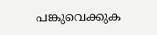പങ്കുവെക്കുക